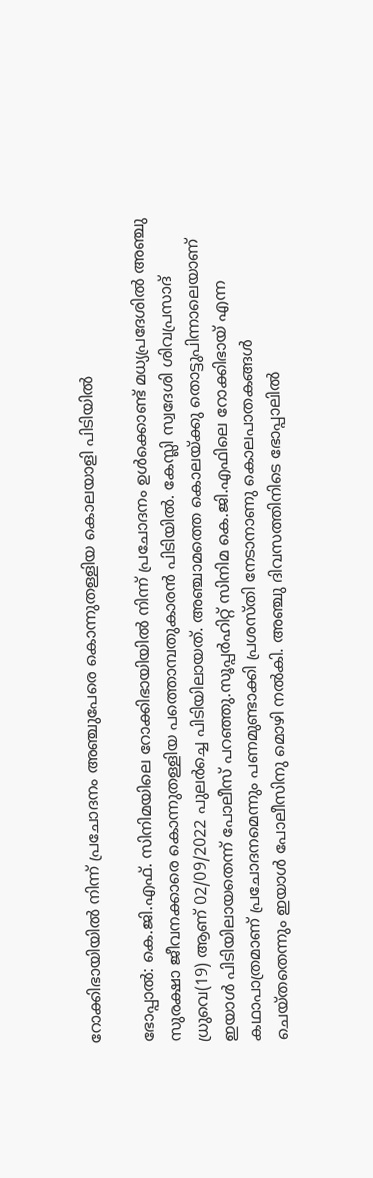റോക്കിഭായിയില്‍ നിന്ന് പ്രചോദനം അഞ്ചുപേരെ കൊന്നുതള്ളിയ കൊലയാളി പിടിയില്‍

ഭോപ്പാല്‍: കെ.ജി.എഫ്. സിനിമയിലെ റോക്കിഭായിയില്‍ നിന്ന് പ്രചോദനം ഉള്‍ക്കൊണ്ട് മധ്യപ്രദേശില്‍ അഞ്ചു സുരക്ഷാ ജീവനക്കാരെ കൊന്നുതള്ളിയ പത്തൊമ്പതുകാരന്‍ പിടിയില്‍. കേസ്ലി സ്വദേശി ശിവപ്രസാദ് ധ്രുവെ(19) ആണ് 02/09/2022 പുലര്‍ച്ചെ പിടിയിലായത്. അഞ്ചാമത്തെ കൊലയ്ക്കു തൊട്ടുപിന്നാലെയാണ് ഇയാള്‍ പിടിയിലായതെന്ന് പോലീസ് പറഞ്ഞു.സൂപ്പര്‍ഹിറ്റ് സിനിമ കെ.ജി.എഫിലെ റോക്കിഭായ് എന്ന കഥാപാത്രമാണ് പ്രചോദനമെന്നും പണമുണ്ടാക്കി പ്രശസ്തി നേടാനാണു കൊലപാതകങ്ങള്‍ ചെയ്തതെന്നും ഇയാള്‍ പോലീസിനു മൊഴി നല്‍കി. അഞ്ചു ദിവസത്തിനിടെ ഭോപ്പാലില്‍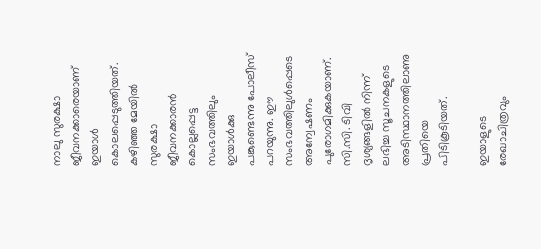നാലു സുരക്ഷാ ജീവനക്കാരെയാണ് ഇയാള്‍ കൊലപ്പെടുത്തിയത്. കഴിഞ്ഞ മേയില്‍ സുരക്ഷാ ജീവനക്കാരന്‍ കൊല്ലപ്പെട്ട സംഭവത്തിലും ഇയാള്‍ക്കു പങ്കുണ്ടെന്നു പോലീസ് പറയുന്നു. ഈ സംഭവത്തിലുള്‍പ്പെടെ അന്വേഷണം പുരോഗമിക്കുകയാണ്. സി.സി. ടിവി ദൃശ്യങ്ങളില്‍ നിന്ന് ലഭിച്ച സൂചനകളുടെ അടിസ്ഥാനത്തിലാണു പ്രതിയെ പിടികൂടിയത്.

ഇയാളുടെ രേഖാചിത്രവും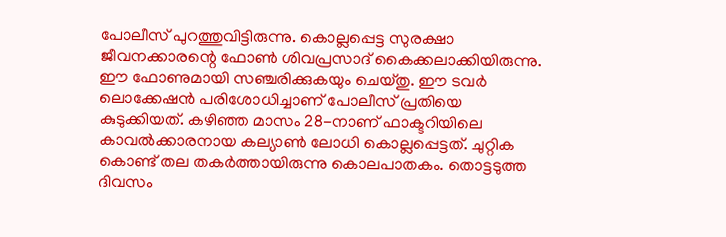പോലീസ് പുറത്തുവിട്ടിരുന്നു. കൊല്ലപ്പെട്ട സുരക്ഷാ ജീവനക്കാരന്റെ ഫോണ്‍ ശിവപ്രസാദ്‌ കൈക്കലാക്കിയിരുന്നു. ഈ ഫോണുമായി സഞ്ചരിക്കുകയും ചെയ്തു. ഈ ടവര്‍ ലൊക്കേഷന്‍ പരിശോധിച്ചാണ് പോലീസ് പ്രതിയെ കുടുക്കിയത്. കഴിഞ്ഞ മാസം 28-നാണ് ഫാക്ടറിയിലെ കാവല്‍ക്കാരനായ കല്യാണ്‍ ലോധി കൊല്ലപ്പെട്ടത്. ചുറ്റിക കൊണ്ട് തല തകര്‍ത്തായിരുന്നു കൊലപാതകം. തൊട്ടടുത്ത ദിവസം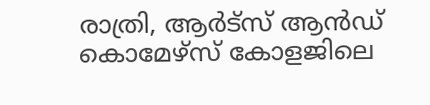രാത്രി, ആര്‍ട്സ് ആന്‍ഡ് കൊമേഴ്സ് കോളജിലെ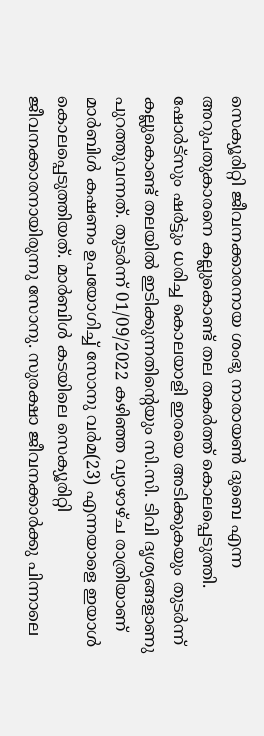സെക്യൂരിറ്റി ജീവനക്കാരനായ ശംഭു നാരായണ്‍ ദുബെ എന്ന അറുപതുകാരനെ കല്ലുകൊണ്ട് തല തകര്‍ത്ത് കൊലപ്പെടുത്തി. ഷോര്‍ട്സും ഷര്‍ട്ടും ധരിച്ച കൊലയാളി ഇരയെ അടിക്കുകയും തുടര്‍ന്ന് കല്ലുകൊണ്ട് തലയില്‍ ഇടിക്കുന്നതിന്റെയും സി.സി. ടിവി ദൃശ്യങ്ങളാണു പുറത്തുവന്നത്. തുടര്‍ന്ന് 01/09/2022 കഴിഞ്ഞ വ്യാഴാഴ്ച രാത്രിയാണ് മാര്‍ബിള്‍ കഷണം ഉപയോഗിച്ച് സോനു വര്‍മ(23) എന്നയാളെ ഇയാള്‍ കൊലപ്പെടുത്തിയത്. മാര്‍ബിള്‍ കടയിലെ സെക്യൂരിറ്റി ജീവനക്കാരനായിരുന്നു സോനു. സുരക്ഷാ ജീവനക്കാര്‍ക്കു പിന്നാലെ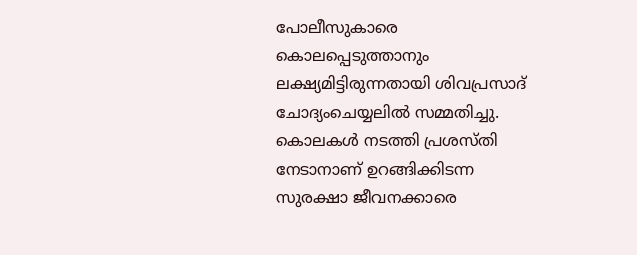പോലീസുകാരെ കൊലപ്പെടുത്താനും ലക്ഷ്യമിട്ടിരുന്നതായി ശിവപ്രസാദ് ചോദ്യംചെയ്യലില്‍ സമ്മതിച്ചു. കൊലകള്‍ നടത്തി പ്രശസ്തി നേടാനാണ് ഉറങ്ങിക്കിടന്ന സുരക്ഷാ ജീവനക്കാരെ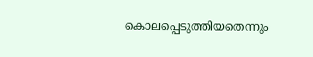കൊലപ്പെടുത്തിയതെന്നും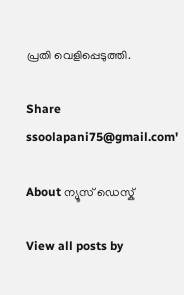പ്രതി വെളിപ്പെടുത്തി.

Share
ssoolapani75@gmail.com'

About ന്യൂസ് ഡെസ്ക്

View all posts by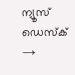ന്യൂസ് ഡെസ്ക് →